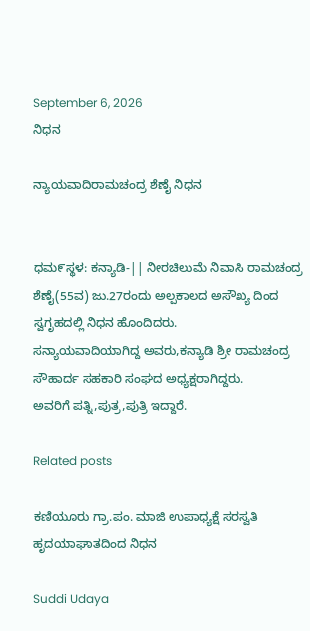September 6, 2026
ನಿಧನ

ನ್ಯಾಯವಾದಿರಾಮಚಂದ್ರ ಶೆಣೈ ನಿಧನ


ಧಮ೯ಸ್ಥಳ: ಕನ್ಯಾಡಿ-|| ನೀರಚಿಲುಮೆ ನಿವಾಸಿ ರಾಮಚಂದ್ರ ಶೆಣೈ(55ವ) ಜು.27ರಂದು ಅಲ್ಪಕಾಲದ ಅಸೌಖ್ಯ ದಿಂದ ಸ್ವಗೃಹದಲ್ಲಿ ನಿಧನ ಹೊಂದಿದರು.
ಸನ್ಯಾಯವಾದಿಯಾಗಿದ್ದ ಅವರು,ಕನ್ಯಾಡಿ ಶ್ರೀ ರಾಮಚಂದ್ರ ಸೌಹಾರ್ದ ಸಹಕಾರಿ ಸಂಘದ ಅಧ್ಯಕ್ಷರಾಗಿದ್ದರು.
ಅವರಿಗೆ ಪತ್ನಿ,ಪುತ್ರ,ಪುತ್ರಿ ಇದ್ದಾರೆ.

Related posts

ಕಣಿಯೂರು ಗ್ರಾ.ಪಂ. ಮಾಜಿ ಉಪಾಧ್ಯಕ್ಷೆ ಸರಸ್ವತಿ ಹೃದಯಾಘಾತದಿಂದ ನಿಧನ

Suddi Udaya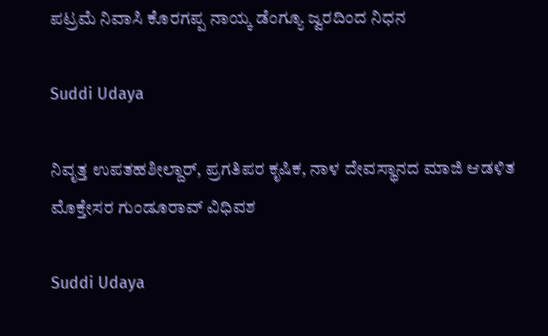ಪಟ್ರಮೆ ನಿವಾಸಿ ಕೊರಗಪ್ಪ ನಾಯ್ಕ ಡೆಂಗ್ಯೂ ಜ್ವರದಿಂದ ನಿಧನ

Suddi Udaya

ನಿವೃತ್ತ ಉಪತಹಶೀಲ್ದಾರ್, ಪ್ರಗತಿಪರ ಕೃಷಿಕ, ನಾಳ ದೇವಸ್ಥಾನದ ಮಾಜಿ ಆಡಳಿತ ಮೊಕ್ತೇಸರ ಗುಂಡೂರಾವ್ ವಿಧಿವಶ

Suddi Udaya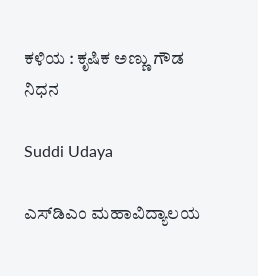ಕಳಿಯ : ಕೃಷಿಕ ಅಣ್ಣು ಗೌಡ ನಿಧನ

Suddi Udaya

ಎಸ್‌ಡಿಎಂ ಮಹಾವಿದ್ಯಾಲಯ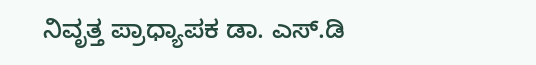ನಿವೃತ್ತ ಪ್ರಾಧ್ಯಾಪಕ ಡಾ. ಎಸ್.ಡಿ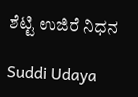ಶೆಟ್ಟಿ ಉಜಿರೆ ನಿಧನ

Suddi Udaya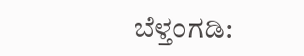ಬೆಳ್ತಂಗಡಿ: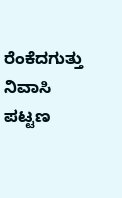ರೆಂಕೆದಗುತ್ತು ನಿವಾಸಿ ಪಟ್ಟಣ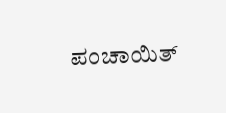ಪಂಚಾಯಿತ್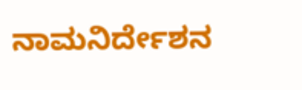ನಾಮನಿರ್ದೇಶನ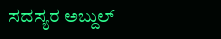ಸದಸ್ಯರ ಅಬ್ದುಲ್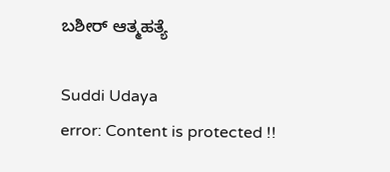ಬಶೀರ್ ಆತ್ಮಹತ್ಯೆ

Suddi Udaya
error: Content is protected !!